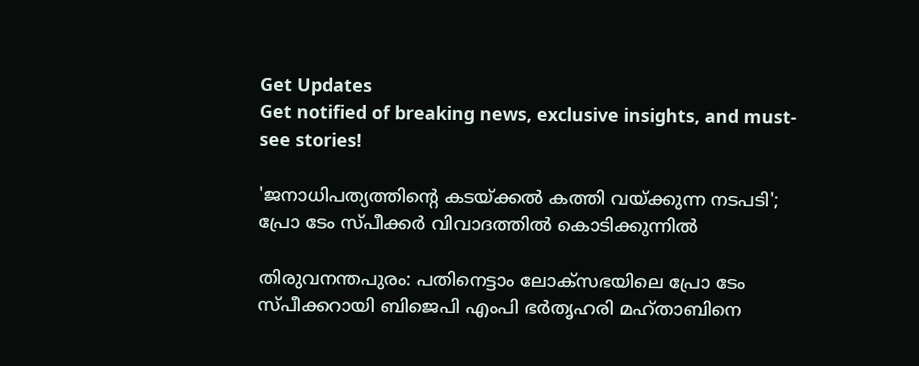Get Updates
Get notified of breaking news, exclusive insights, and must-see stories!

'ജനാധിപത്യത്തിന്റെ കടയ്ക്കൽ കത്തി വയ്ക്കുന്ന നടപടി'; പ്രോ ടേം സ്‌പീക്കർ വിവാദത്തിൽ കൊടിക്കുന്നിൽ

തിരുവനന്തപുരം: പതിനെട്ടാം ലോക്‌സഭയിലെ പ്രോ ടേം സ്‌പീക്കറായി ബിജെപി എംപി ഭര്‍തൃഹരി മഹ്താബിനെ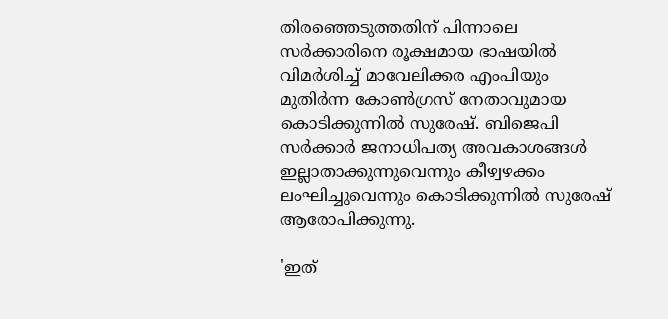തിരഞ്ഞെടുത്തതിന് പിന്നാലെ സർക്കാരിനെ രൂക്ഷമായ ഭാഷയിൽ വിമർശിച്ച് മാവേലിക്കര എംപിയും മുതിർന്ന കോൺഗ്രസ് നേതാവുമായ കൊടിക്കുന്നിൽ സുരേഷ്. ബിജെപി സർക്കാർ ജനാധിപത്യ അവകാശങ്ങൾ ഇല്ലാതാക്കുന്നുവെന്നും കീഴ്വഴക്കം ലംഘിച്ചുവെന്നും കൊടിക്കുന്നിൽ സുരേഷ് ആരോപിക്കുന്നു.

'ഇത്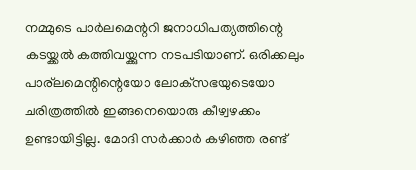നമ്മുടെ പാർലമെന്ററി ജനാധിപത്യത്തിന്റെ കടയ്ക്കൽ കത്തിവയ്ക്കുന്ന നടപടിയാണ്. ഒരിക്കലും പാര്ലമെന്റിന്റെയോ ലോക്‌സഭയുടെയോ ചരിത്രത്തിൽ ഇങ്ങനെയൊരു കീഴ്വഴക്കം ഉണ്ടായിട്ടില്ല. മോദി സർക്കാർ കഴിഞ്ഞ രണ്ട്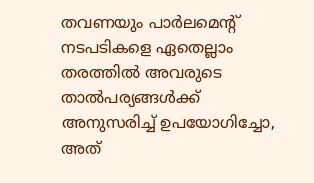തവണയും പാർലമെന്റ് നടപടികളെ ഏതെല്ലാം തരത്തിൽ അവരുടെ താൽപര്യങ്ങൾക്ക് അനുസരിച്ച് ഉപയോഗിച്ചോ, അത്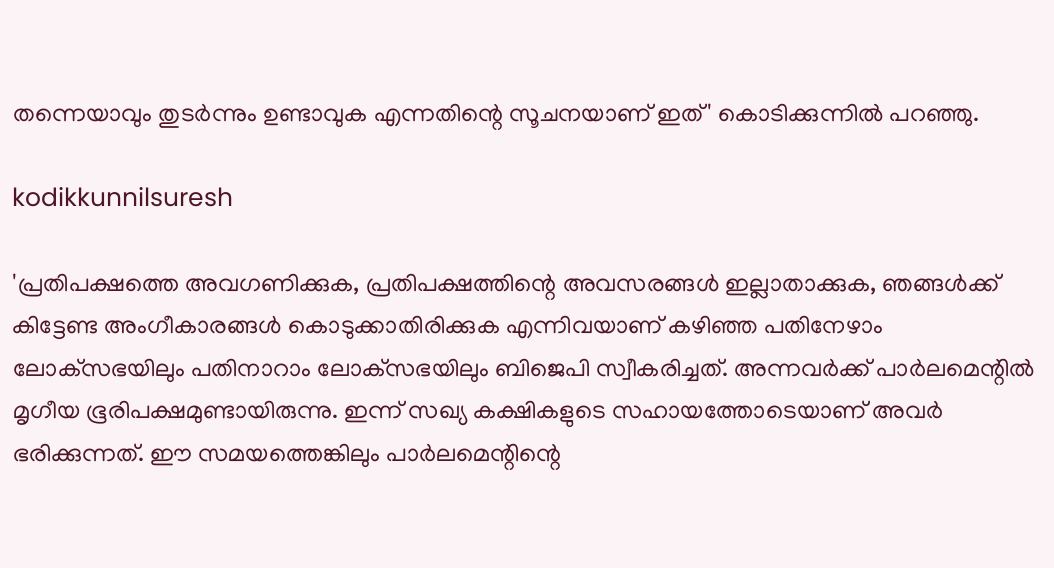തന്നെയാവും തുടർന്നും ഉണ്ടാവുക എന്നതിന്റെ സൂചനയാണ് ഇത്' കൊടിക്കുന്നിൽ പറഞ്ഞു.

kodikkunnilsuresh

'പ്രതിപക്ഷത്തെ അവഗണിക്കുക, പ്രതിപക്ഷത്തിന്റെ അവസരങ്ങൾ ഇല്ലാതാക്കുക, ഞങ്ങൾക്ക് കിട്ടേണ്ട അംഗീകാരങ്ങൾ കൊടുക്കാതിരിക്കുക എന്നിവയാണ് കഴിഞ്ഞ പതിനേഴാം ലോക്‌സഭയിലും പതിനാറാം ലോക്‌സഭയിലും ബിജെപി സ്വീകരിച്ചത്. അന്നവർക്ക് പാർലമെന്റിൽ മൃഗീയ ഭൂരിപക്ഷമുണ്ടായിരുന്നു. ഇന്ന് സഖ്യ കക്ഷികളുടെ സഹായത്തോടെയാണ് അവർ ഭരിക്കുന്നത്. ഈ സമയത്തെങ്കിലും പാർലമെന്റിന്റെ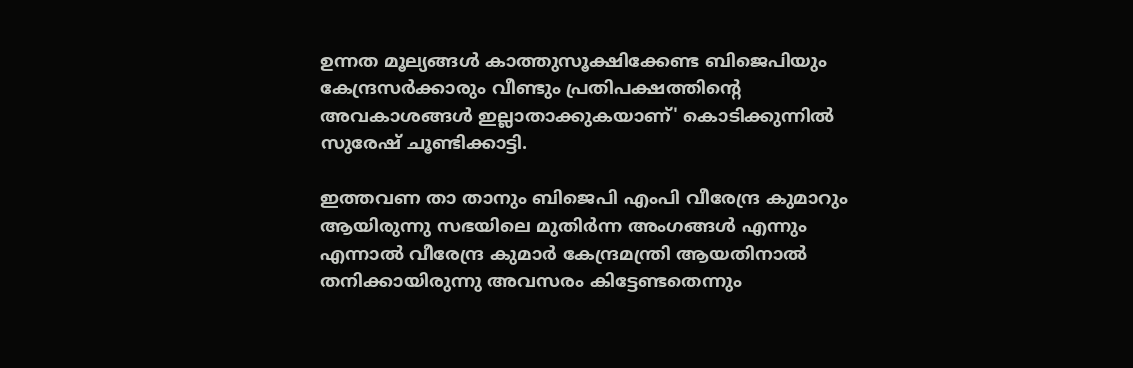ഉന്നത മൂല്യങ്ങൾ കാത്തുസൂക്ഷിക്കേണ്ട ബിജെപിയും കേന്ദ്രസർക്കാരും വീണ്ടും പ്രതിപക്ഷത്തിന്റെ അവകാശങ്ങൾ ഇല്ലാതാക്കുകയാണ്' കൊടിക്കുന്നിൽ സുരേഷ് ചൂണ്ടിക്കാട്ടി.

ഇത്തവണ താ താനും ബിജെപി എംപി വീരേന്ദ്ര കുമാറും ആയിരുന്നു സഭയിലെ മുതിർന്ന അംഗങ്ങൾ എന്നും എന്നാൽ വീരേന്ദ്ര കുമാർ കേന്ദ്രമന്ത്രി ആയതിനാൽ തനിക്കായിരുന്നു അവസരം കിട്ടേണ്ടതെന്നും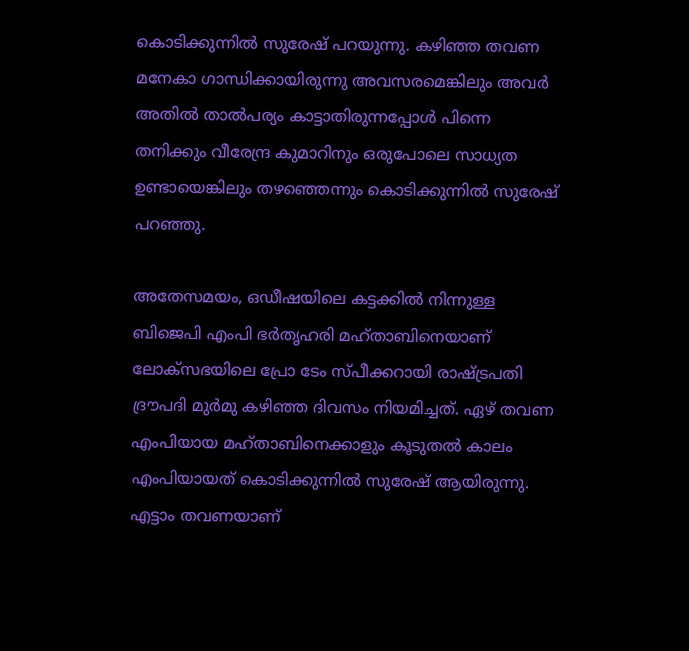കൊടിക്കുന്നിൽ സുരേഷ് പറയുന്നു. കഴിഞ്ഞ തവണ മനേകാ ഗാന്ധിക്കായിരുന്നു അവസരമെങ്കിലും അവർ അതിൽ താൽപര്യം കാട്ടാതിരുന്നപ്പോൾ പിന്നെ തനിക്കും വീരേന്ദ്ര കുമാറിനും ഒരുപോലെ സാധ്യത ഉണ്ടായെങ്കിലും തഴഞ്ഞെന്നും കൊടിക്കുന്നിൽ സുരേഷ് പറഞ്ഞു.

അതേസമയം, ഒഡീഷയിലെ കട്ടക്കില്‍ നിന്നുള്ള ബിജെപി എംപി ഭര്‍തൃഹരി മഹ്താബിനെയാണ് ലോക്‌സഭയിലെ പ്രോ ടേം സ്‌പീക്കറായി രാഷ്ട്രപതി ദ്രൗപദി മുര്‍മു കഴിഞ്ഞ ദിവസം നിയമിച്ചത്. ഏഴ് തവണ എംപിയായ മഹ്താബിനെക്കാളും കൂടുതൽ കാലം എംപിയായത് കൊടിക്കുന്നിൽ സുരേഷ് ആയിരുന്നു. എട്ടാം തവണയാണ്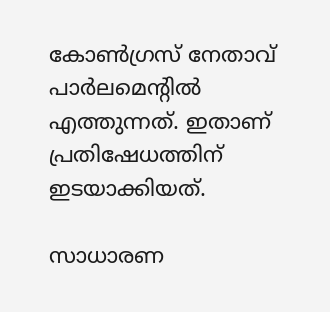കോൺഗ്രസ് നേതാവ് പാർലമെന്റിൽ എത്തുന്നത്. ഇതാണ് പ്രതിഷേധത്തിന് ഇടയാക്കിയത്.

സാധാരണ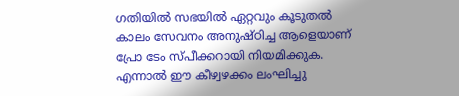ഗതിയിൽ സഭയിൽ ഏറ്റവും കൂടുതൽ കാലം സേവനം അനുഷ്‌ഠിച്ച ആളെയാണ് പ്രോ ടേം സ്‌പീക്കറായി നിയമിക്കുക. എന്നാൽ ഈ കീഴ്വഴക്കം ലംഘിച്ചു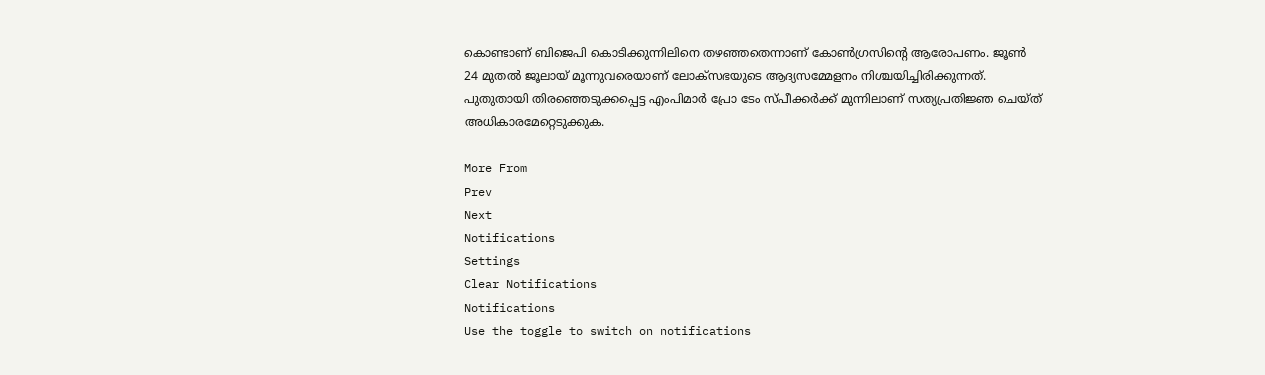കൊണ്ടാണ് ബിജെപി കൊടിക്കുന്നിലിനെ തഴഞ്ഞതെന്നാണ് കോൺഗ്രസിന്റെ ആരോപണം. ജൂണ്‍ 24 മുതല്‍ ജൂലായ് മൂന്നുവരെയാണ് ലോക്‌സഭയുടെ ആദ്യസമ്മേളനം നിശ്ചയിച്ചിരിക്കുന്നത്. പുതുതായി തിരഞ്ഞെടുക്കപ്പെട്ട എംപിമാര്‍ പ്രോ ടേം സ്‌പീക്കര്‍ക്ക് മുന്നിലാണ് സത്യപ്രതിജ്ഞ ചെയ്‌ത്‌ അധികാരമേറ്റെടുക്കുക.

More From
Prev
Next
Notifications
Settings
Clear Notifications
Notifications
Use the toggle to switch on notifications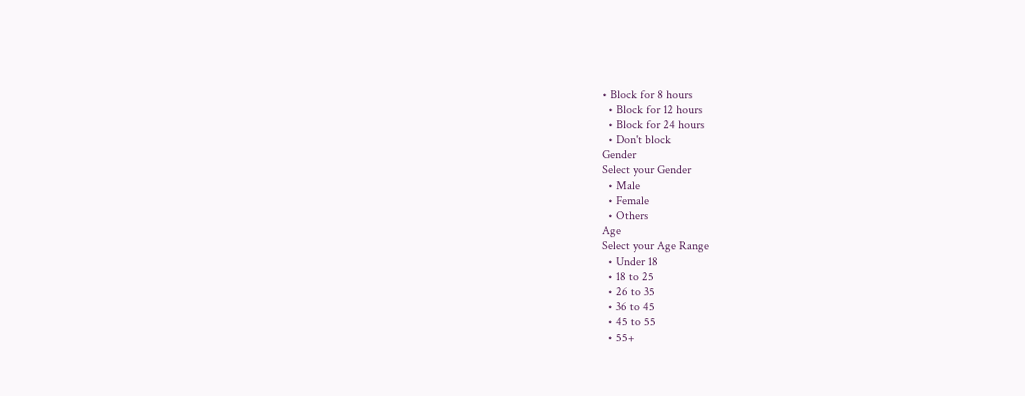• Block for 8 hours
  • Block for 12 hours
  • Block for 24 hours
  • Don't block
Gender
Select your Gender
  • Male
  • Female
  • Others
Age
Select your Age Range
  • Under 18
  • 18 to 25
  • 26 to 35
  • 36 to 45
  • 45 to 55
  • 55+